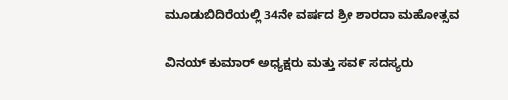ಮೂಡುಬಿದಿರೆಯಲ್ಲಿ 34ನೇ ವರ್ಷದ ಶ್ರೀ ಶಾರದಾ ಮಹೋತ್ಸವ

ವಿನಯ್ ಕುಮಾರ್ ಅಧ್ಯಕ್ಷರು ಮತ್ತು ಸವ೯ ಸದಸ್ಯರು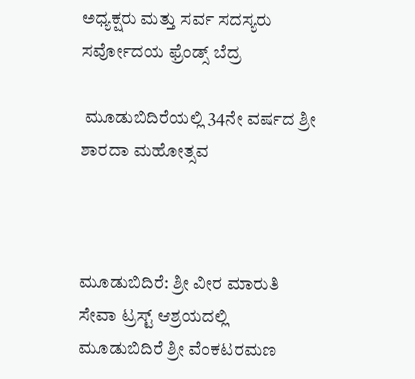ಅಧ್ಯಕ್ಷರು ಮತ್ತು ಸರ್ವ ಸದಸ್ಯರು ಸರ್ವೋದಯ ಫ್ರೆಂಡ್ಸ್ ಬೆದ್ರ

 ಮೂಡುಬಿದಿರೆಯಲ್ಲಿ 34ನೇ ವರ್ಷದ ಶ್ರೀ ಶಾರದಾ ಮಹೋತ್ಸವ



ಮೂಡುಬಿದಿರೆ: ಶ್ರೀ ವೀರ ಮಾರುತಿ ಸೇವಾ ಟ್ರಸ್ಟ್ ಆಶ್ರಯದಲ್ಲಿ ಮೂಡುಬಿದಿರೆ ಶ್ರೀ ವೆಂಕಟರಮಣ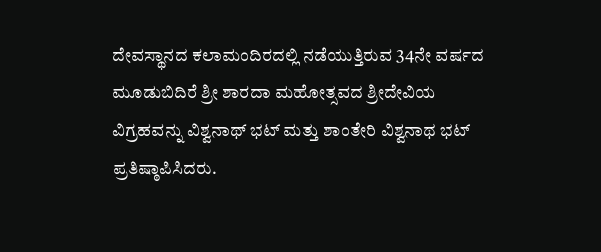ದೇವಸ್ಥಾನದ ಕಲಾಮಂದಿರದಲ್ಲಿ ನಡೆಯುತ್ತಿರುವ 34ನೇ ವರ್ಷದ ಮೂಡುಬಿದಿರೆ ಶ್ರೀ ಶಾರದಾ ಮಹೋತ್ಸವದ ಶ್ರೀದೇವಿಯ ವಿಗ್ರಹವನ್ನು ವಿಶ್ವನಾಥ್ ಭಟ್ ಮತ್ತು ಶಾಂತೇರಿ ವಿಶ್ವನಾಥ ಭಟ್ ಪ್ರತಿಷ್ಠಾಪಿಸಿದರು.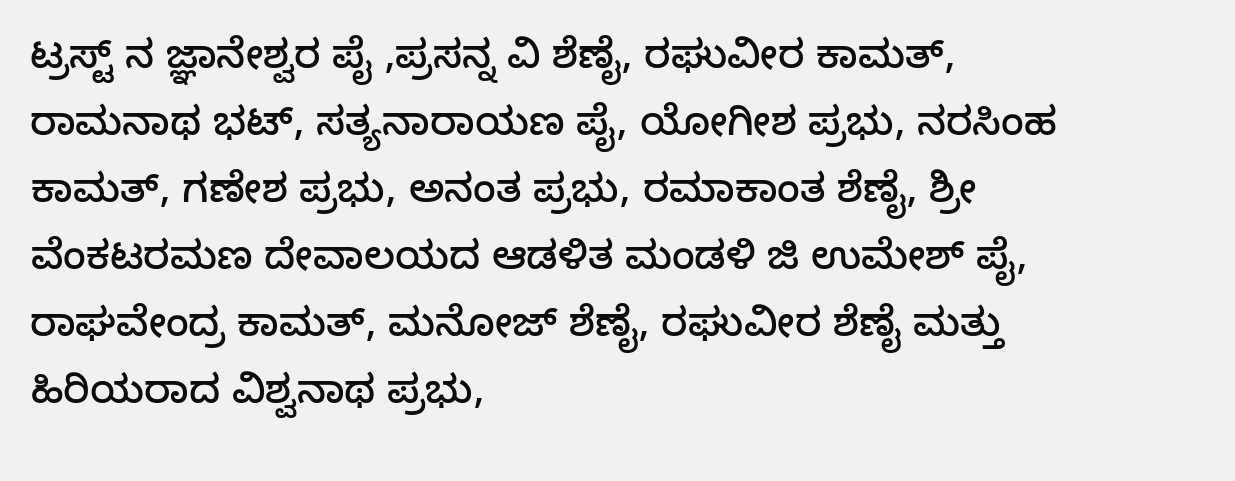ಟ್ರಸ್ಟ್ ನ ಜ್ಞಾನೇಶ್ವರ ಪೈ ,ಪ್ರಸನ್ನ ವಿ ಶೆಣೈ, ರಘುವೀರ ಕಾಮತ್, ರಾಮನಾಥ ಭಟ್, ಸತ್ಯನಾರಾಯಣ ಪೈ, ಯೋಗೀಶ ಪ್ರಭು, ನರಸಿಂಹ ಕಾಮತ್, ಗಣೇಶ ಪ್ರಭು, ಅನಂತ ಪ್ರಭು, ರಮಾಕಾಂತ ಶೆಣೈ, ಶ್ರೀ ವೆಂಕಟರಮಣ ದೇವಾಲಯದ ಆಡಳಿತ ಮಂಡಳಿ ಜಿ ಉಮೇಶ್ ಪೈ, ರಾಘವೇಂದ್ರ ಕಾಮತ್, ಮನೋಜ್ ಶೆಣೈ, ರಘುವೀರ ಶೆಣೈ ಮತ್ತು ಹಿರಿಯರಾದ ವಿಶ್ವನಾಥ ಪ್ರಭು,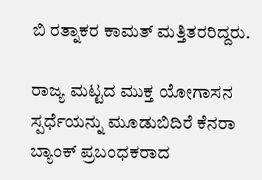ಬಿ ರತ್ನಾಕರ ಕಾಮತ್ ಮತ್ತಿತರರಿದ್ದರು.

ರಾಜ್ಯ ಮಟ್ಟದ ಮುಕ್ತ ಯೋಗಾಸನ ಸ್ಪರ್ಧೆಯನ್ನು ಮೂಡುಬಿದಿರೆ ಕೆನರಾ ಬ್ಯಾಂಕ್ ಪ್ರಬಂಧಕರಾದ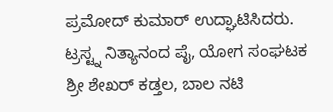ಪ್ರಮೋದ್ ಕುಮಾರ್ ಉದ್ಘಾಟಿಸಿದರು. ಟ್ರಸ್ಟ್ನ ನಿತ್ಯಾನಂದ ಪೈ, ಯೋಗ ಸಂಘಟಕ ಶ್ರೀ ಶೇಖರ್ ಕಡ್ತಲ, ಬಾಲ ನಟಿ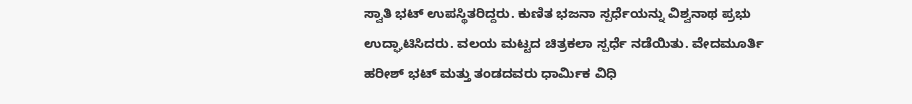ಸ್ವಾತಿ ಭಟ್ ಉಪಸ್ಥಿತರಿದ್ದರು. ಕುಣಿತ ಭಜನಾ ಸ್ಪರ್ಧೆಯನ್ನು ವಿಶ್ವನಾಥ ಪ್ರಭು ಉದ್ಘಾಟಿಸಿದರು. ವಲಯ ಮಟ್ಟದ ಚಿತ್ರಕಲಾ ಸ್ಪರ್ಧೆ ನಡೆಯಿತು. ವೇದಮೂರ್ತಿ ಹರೀಶ್ ಭಟ್ ಮತ್ತು ತಂಡದವರು ಧಾರ್ಮಿಕ ವಿಧಿ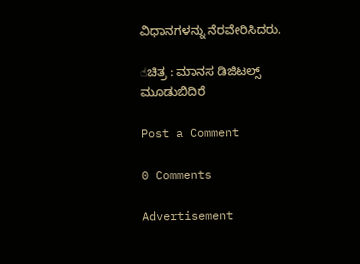ವಿಧಾನಗಳನ್ನು ನೆರವೇರಿಸಿದರು.

☝ಚಿತ್ರ : ಮಾನಸ ಡಿಜಿಟಲ್ಸ್ ಮೂಡುಬಿದಿರೆ

Post a Comment

0 Comments

Advertisement